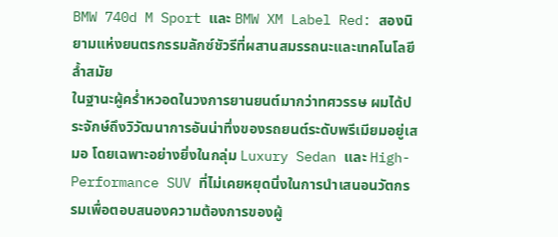BMW 740d M Sport และ BMW XM Label Red: สองนิยามแห่งยนตรกรรมลักซ์ชัวรีที่ผสานสมรรถนะและเทคโนโลยีล้ำสมัย
ในฐานะผู้คร่ำหวอดในวงการยานยนต์มากว่าทศวรรษ ผมได้ประจักษ์ถึงวิวัฒนาการอันน่าทึ่งของรถยนต์ระดับพรีเมียมอยู่เสมอ โดยเฉพาะอย่างยิ่งในกลุ่ม Luxury Sedan และ High-Performance SUV ที่ไม่เคยหยุดนิ่งในการนำเสนอนวัตกรรมเพื่อตอบสนองความต้องการของผู้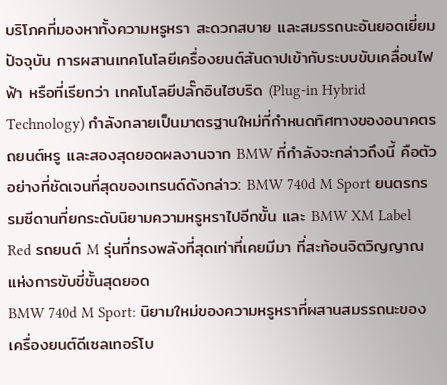บริโภคที่มองหาทั้งความหรูหรา สะดวกสบาย และสมรรถนะอันยอดเยี่ยม ปัจจุบัน การผสานเทคโนโลยีเครื่องยนต์สันดาปเข้ากับระบบขับเคลื่อนไฟฟ้า หรือที่เรียกว่า เทคโนโลยีปลั๊กอินไฮบริด (Plug-in Hybrid Technology) กำลังกลายเป็นมาตรฐานใหม่ที่กำหนดทิศทางของอนาคตรถยนต์หรู และสองสุดยอดผลงานจาก BMW ที่กำลังจะกล่าวถึงนี้ คือตัวอย่างที่ชัดเจนที่สุดของเทรนด์ดังกล่าว: BMW 740d M Sport ยนตรกรรมซีดานที่ยกระดับนิยามความหรูหราไปอีกขั้น และ BMW XM Label Red รถยนต์ M รุ่นที่ทรงพลังที่สุดเท่าที่เคยมีมา ที่สะท้อนจิตวิญญาณแห่งการขับขี่ขั้นสุดยอด
BMW 740d M Sport: นิยามใหม่ของความหรูหราที่ผสานสมรรถนะของเครื่องยนต์ดีเซลเทอร์โบ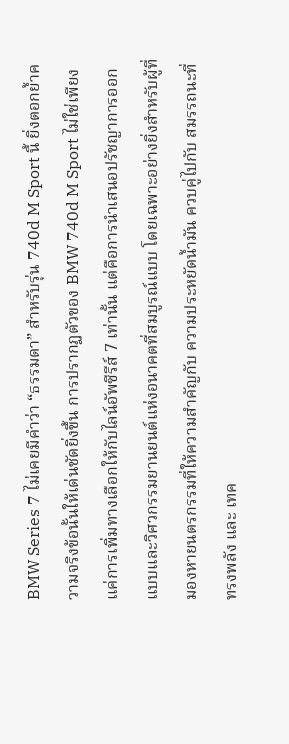BMW Series 7 ไม่เคยมีคำว่า “ธรรมดา” สำหรับรุ่น 740d M Sport นี้ ยิ่งตอกย้ำความจริงข้อนั้นให้เด่นชัดยิ่งขึ้น การปรากฏตัวของ BMW 740d M Sport ไม่ใช่เพียงแค่การเพิ่มทางเลือกให้กับไลน์อัพซีรีส์ 7 เท่านั้น แต่คือการนำเสนอปรัชญาการออกแบบและวิศวกรรมยานยนต์แห่งอนาคตที่สมบูรณ์แบบ โดยเฉพาะอย่างยิ่งสำหรับผู้ที่มองหายนตรกรรมที่ให้ความสำคัญกับ ความประหยัดน้ำมัน ควบคู่ไปกับ สมรรถนะที่ทรงพลัง และ เทค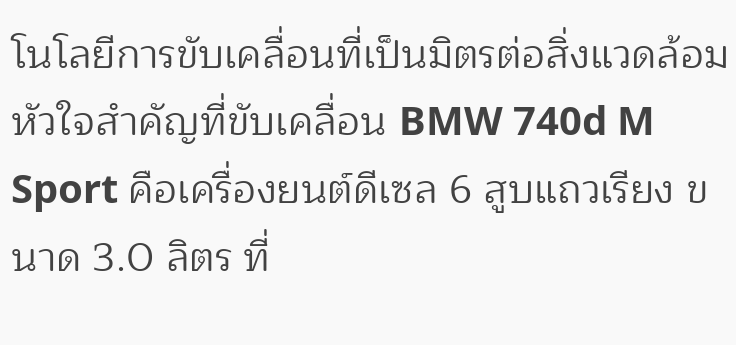โนโลยีการขับเคลื่อนที่เป็นมิตรต่อสิ่งแวดล้อม
หัวใจสำคัญที่ขับเคลื่อน BMW 740d M Sport คือเครื่องยนต์ดีเซล 6 สูบแถวเรียง ขนาด 3.0 ลิตร ที่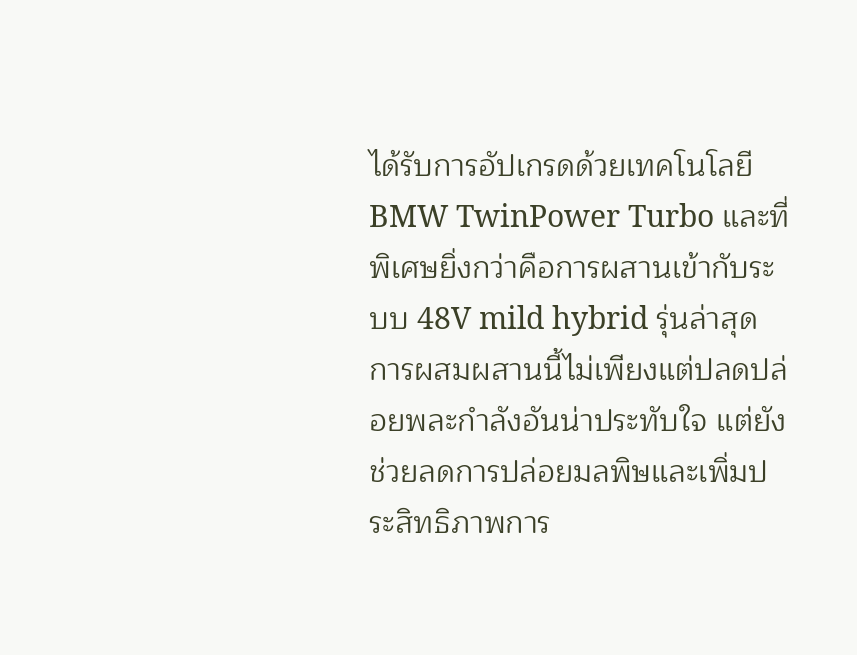ได้รับการอัปเกรดด้วยเทคโนโลยี BMW TwinPower Turbo และที่พิเศษยิ่งกว่าคือการผสานเข้ากับระบบ 48V mild hybrid รุ่นล่าสุด การผสมผสานนี้ไม่เพียงแต่ปลดปล่อยพละกำลังอันน่าประทับใจ แต่ยังช่วยลดการปล่อยมลพิษและเพิ่มประสิทธิภาพการ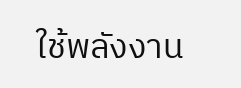ใช้พลังงาน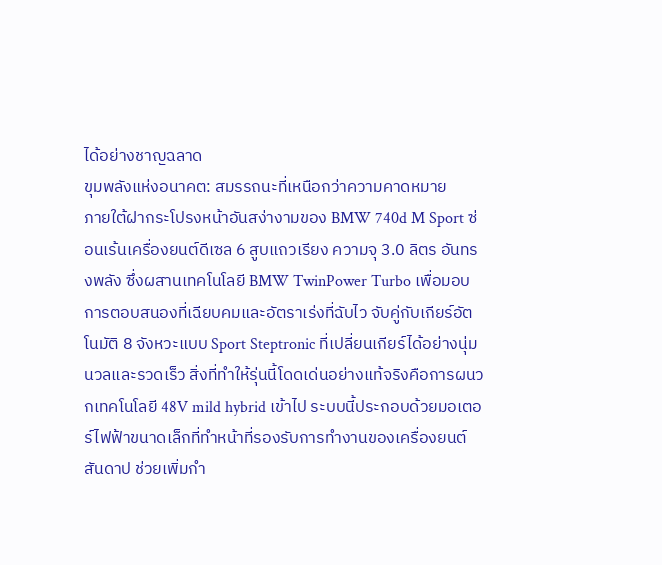ได้อย่างชาญฉลาด
ขุมพลังแห่งอนาคต: สมรรถนะที่เหนือกว่าความคาดหมาย
ภายใต้ฝากระโปรงหน้าอันสง่างามของ BMW 740d M Sport ซ่อนเร้นเครื่องยนต์ดีเซล 6 สูบแถวเรียง ความจุ 3.0 ลิตร อันทรงพลัง ซึ่งผสานเทคโนโลยี BMW TwinPower Turbo เพื่อมอบการตอบสนองที่เฉียบคมและอัตราเร่งที่ฉับไว จับคู่กับเกียร์อัตโนมัติ 8 จังหวะแบบ Sport Steptronic ที่เปลี่ยนเกียร์ได้อย่างนุ่มนวลและรวดเร็ว สิ่งที่ทำให้รุ่นนี้โดดเด่นอย่างแท้จริงคือการผนวกเทคโนโลยี 48V mild hybrid เข้าไป ระบบนี้ประกอบด้วยมอเตอร์ไฟฟ้าขนาดเล็กที่ทำหน้าที่รองรับการทำงานของเครื่องยนต์สันดาป ช่วยเพิ่มกำ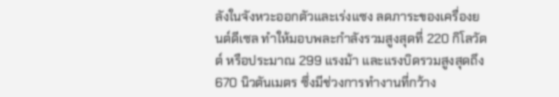ลังในจังหวะออกตัวและเร่งแซง ลดภาระของเครื่องยนต์ดีเซล ทำให้มอบพละกำลังรวมสูงสุดที่ 220 กิโลวัตต์ หรือประมาณ 299 แรงม้า และแรงบิดรวมสูงสุดถึง 670 นิวตันเมตร ซึ่งมีช่วงการทำงานที่กว้าง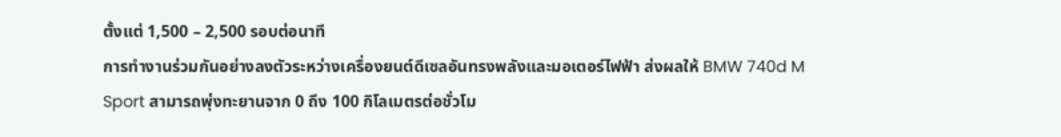ตั้งแต่ 1,500 – 2,500 รอบต่อนาที
การทำงานร่วมกันอย่างลงตัวระหว่างเครื่องยนต์ดีเซลอันทรงพลังและมอเตอร์ไฟฟ้า ส่งผลให้ BMW 740d M Sport สามารถพุ่งทะยานจาก 0 ถึง 100 กิโลเมตรต่อชั่วโม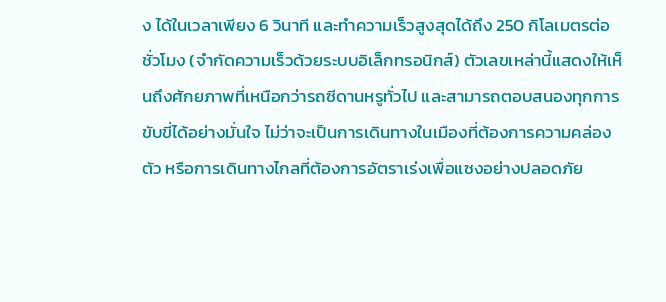ง ได้ในเวลาเพียง 6 วินาที และทำความเร็วสูงสุดได้ถึง 250 กิโลเมตรต่อชั่วโมง (จำกัดความเร็วด้วยระบบอิเล็กทรอนิกส์) ตัวเลขเหล่านี้แสดงให้เห็นถึงศักยภาพที่เหนือกว่ารถซีดานหรูทั่วไป และสามารถตอบสนองทุกการขับขี่ได้อย่างมั่นใจ ไม่ว่าจะเป็นการเดินทางในเมืองที่ต้องการความคล่องตัว หรือการเดินทางไกลที่ต้องการอัตราเร่งเพื่อแซงอย่างปลอดภัย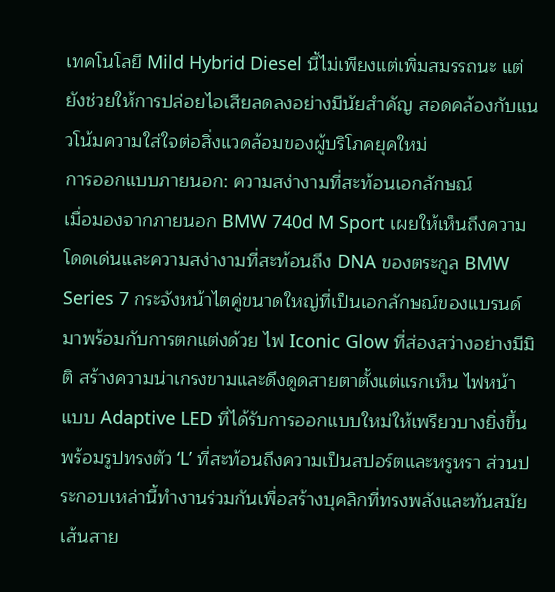เทคโนโลยี Mild Hybrid Diesel นี้ไม่เพียงแต่เพิ่มสมรรถนะ แต่ยังช่วยให้การปล่อยไอเสียลดลงอย่างมีนัยสำคัญ สอดคล้องกับแนวโน้มความใส่ใจต่อสิ่งแวดล้อมของผู้บริโภคยุคใหม่
การออกแบบภายนอก: ความสง่างามที่สะท้อนเอกลักษณ์
เมื่อมองจากภายนอก BMW 740d M Sport เผยให้เห็นถึงความโดดเด่นและความสง่างามที่สะท้อนถึง DNA ของตระกูล BMW Series 7 กระจังหน้าไตคู่ขนาดใหญ่ที่เป็นเอกลักษณ์ของแบรนด์ มาพร้อมกับการตกแต่งด้วย ไฟ Iconic Glow ที่ส่องสว่างอย่างมีมิติ สร้างความน่าเกรงขามและดึงดูดสายตาตั้งแต่แรกเห็น ไฟหน้าแบบ Adaptive LED ที่ได้รับการออกแบบใหม่ให้เพรียวบางยิ่งขึ้น พร้อมรูปทรงตัว ‘L’ ที่สะท้อนถึงความเป็นสปอร์ตและหรูหรา ส่วนประกอบเหล่านี้ทำงานร่วมกันเพื่อสร้างบุคลิกที่ทรงพลังและทันสมัย
เส้นสาย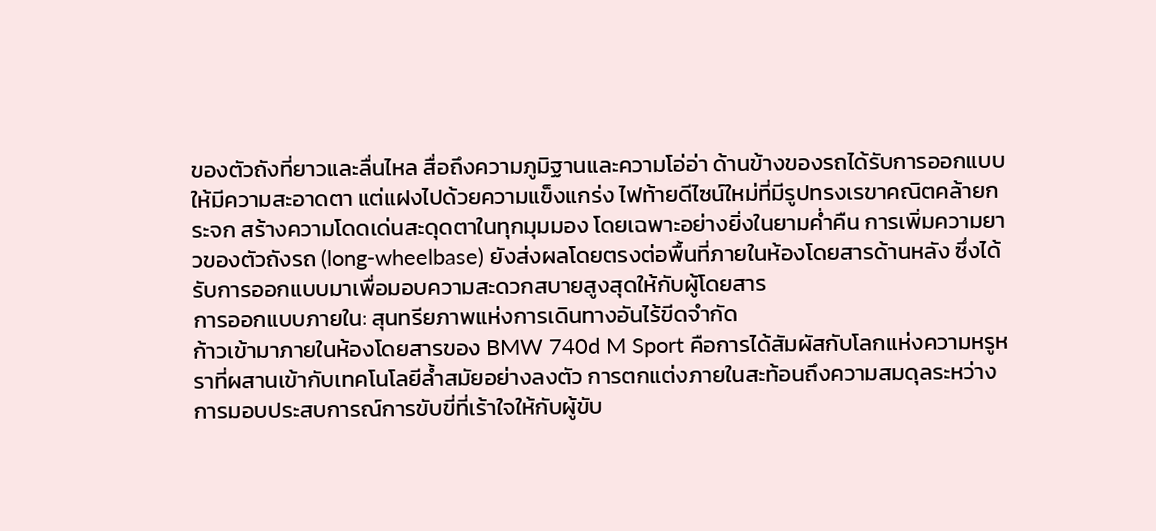ของตัวถังที่ยาวและลื่นไหล สื่อถึงความภูมิฐานและความโอ่อ่า ด้านข้างของรถได้รับการออกแบบให้มีความสะอาดตา แต่แฝงไปด้วยความแข็งแกร่ง ไฟท้ายดีไซน์ใหม่ที่มีรูปทรงเรขาคณิตคล้ายกระจก สร้างความโดดเด่นสะดุดตาในทุกมุมมอง โดยเฉพาะอย่างยิ่งในยามค่ำคืน การเพิ่มความยาวของตัวถังรถ (long-wheelbase) ยังส่งผลโดยตรงต่อพื้นที่ภายในห้องโดยสารด้านหลัง ซึ่งได้รับการออกแบบมาเพื่อมอบความสะดวกสบายสูงสุดให้กับผู้โดยสาร
การออกแบบภายใน: สุนทรียภาพแห่งการเดินทางอันไร้ขีดจำกัด
ก้าวเข้ามาภายในห้องโดยสารของ BMW 740d M Sport คือการได้สัมผัสกับโลกแห่งความหรูหราที่ผสานเข้ากับเทคโนโลยีล้ำสมัยอย่างลงตัว การตกแต่งภายในสะท้อนถึงความสมดุลระหว่างการมอบประสบการณ์การขับขี่ที่เร้าใจให้กับผู้ขับ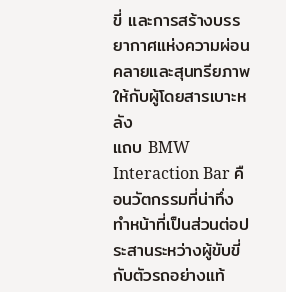ขี่ และการสร้างบรรยากาศแห่งความผ่อนคลายและสุนทรียภาพให้กับผู้โดยสารเบาะหลัง
แถบ BMW Interaction Bar คือนวัตกรรมที่น่าทึ่ง ทำหน้าที่เป็นส่วนต่อประสานระหว่างผู้ขับขี่กับตัวรถอย่างแท้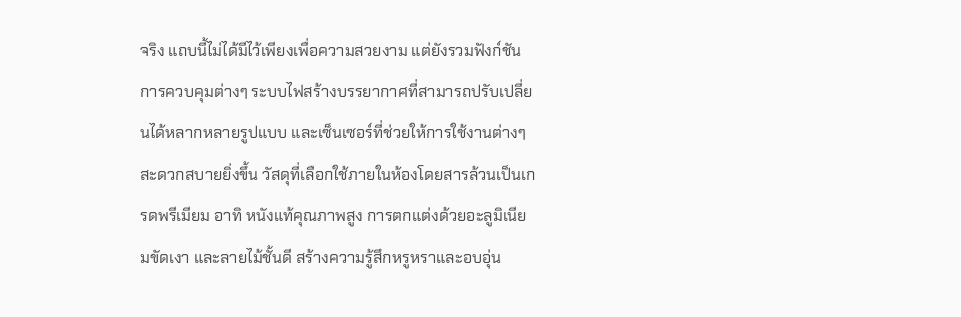จริง แถบนี้ไม่ได้มีไว้เพียงเพื่อความสวยงาม แต่ยังรวมฟังก์ชันการควบคุมต่างๆ ระบบไฟสร้างบรรยากาศที่สามารถปรับเปลี่ยนได้หลากหลายรูปแบบ และเซ็นเซอร์ที่ช่วยให้การใช้งานต่างๆ สะดวกสบายยิ่งขึ้น วัสดุที่เลือกใช้ภายในห้องโดยสารล้วนเป็นเกรดพรีเมียม อาทิ หนังแท้คุณภาพสูง การตกแต่งด้วยอะลูมิเนียมขัดเงา และลายไม้ชั้นดี สร้างความรู้สึกหรูหราและอบอุ่น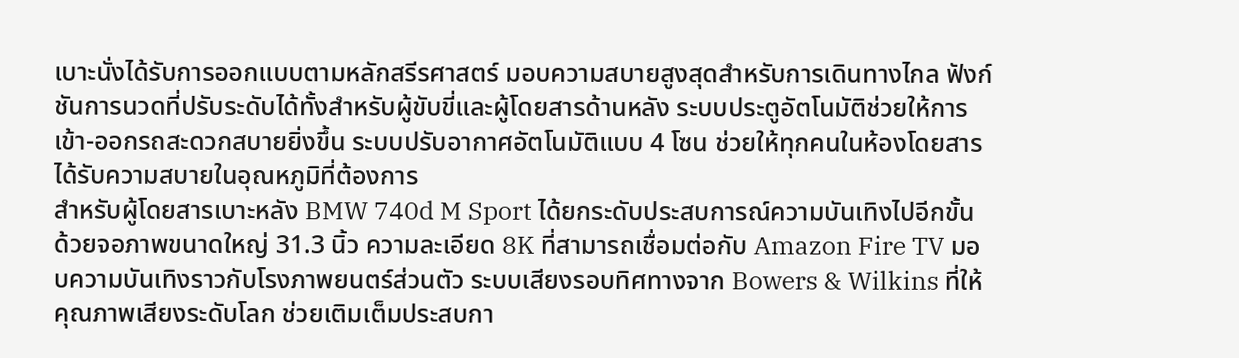เบาะนั่งได้รับการออกแบบตามหลักสรีรศาสตร์ มอบความสบายสูงสุดสำหรับการเดินทางไกล ฟังก์ชันการนวดที่ปรับระดับได้ทั้งสำหรับผู้ขับขี่และผู้โดยสารด้านหลัง ระบบประตูอัตโนมัติช่วยให้การเข้า-ออกรถสะดวกสบายยิ่งขึ้น ระบบปรับอากาศอัตโนมัติแบบ 4 โซน ช่วยให้ทุกคนในห้องโดยสารได้รับความสบายในอุณหภูมิที่ต้องการ
สำหรับผู้โดยสารเบาะหลัง BMW 740d M Sport ได้ยกระดับประสบการณ์ความบันเทิงไปอีกขั้น ด้วยจอภาพขนาดใหญ่ 31.3 นิ้ว ความละเอียด 8K ที่สามารถเชื่อมต่อกับ Amazon Fire TV มอบความบันเทิงราวกับโรงภาพยนตร์ส่วนตัว ระบบเสียงรอบทิศทางจาก Bowers & Wilkins ที่ให้คุณภาพเสียงระดับโลก ช่วยเติมเต็มประสบกา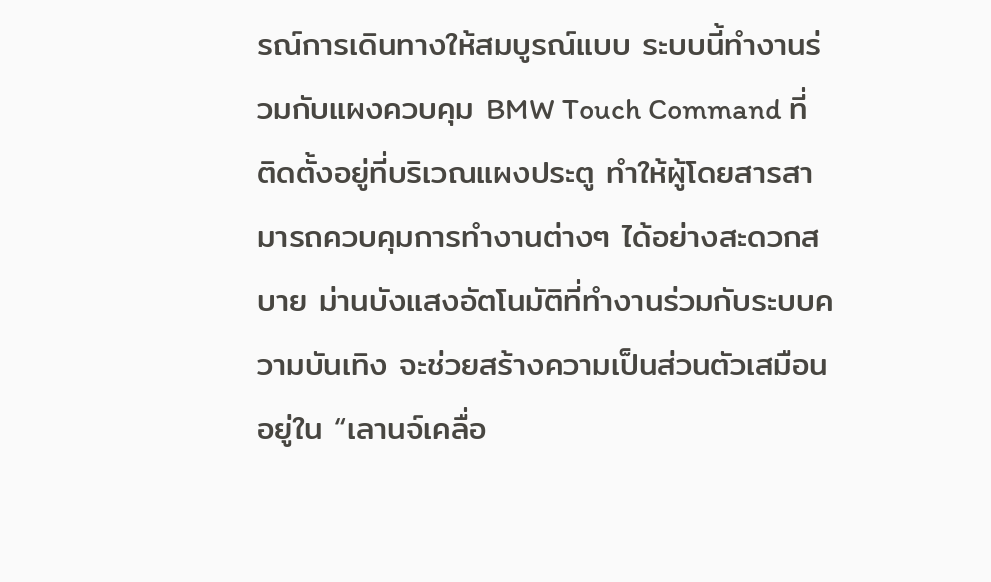รณ์การเดินทางให้สมบูรณ์แบบ ระบบนี้ทำงานร่วมกับแผงควบคุม BMW Touch Command ที่ติดตั้งอยู่ที่บริเวณแผงประตู ทำให้ผู้โดยสารสามารถควบคุมการทำงานต่างๆ ได้อย่างสะดวกสบาย ม่านบังแสงอัตโนมัติที่ทำงานร่วมกับระบบความบันเทิง จะช่วยสร้างความเป็นส่วนตัวเสมือนอยู่ใน “เลานจ์เคลื่อ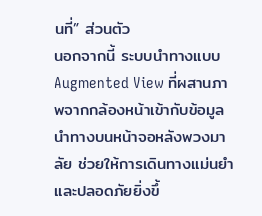นที่” ส่วนตัว
นอกจากนี้ ระบบนำทางแบบ Augmented View ที่ผสานภาพจากกล้องหน้าเข้ากับข้อมูลนำทางบนหน้าจอหลังพวงมาลัย ช่วยให้การเดินทางแม่นยำและปลอดภัยยิ่งขึ้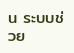น ระบบช่วย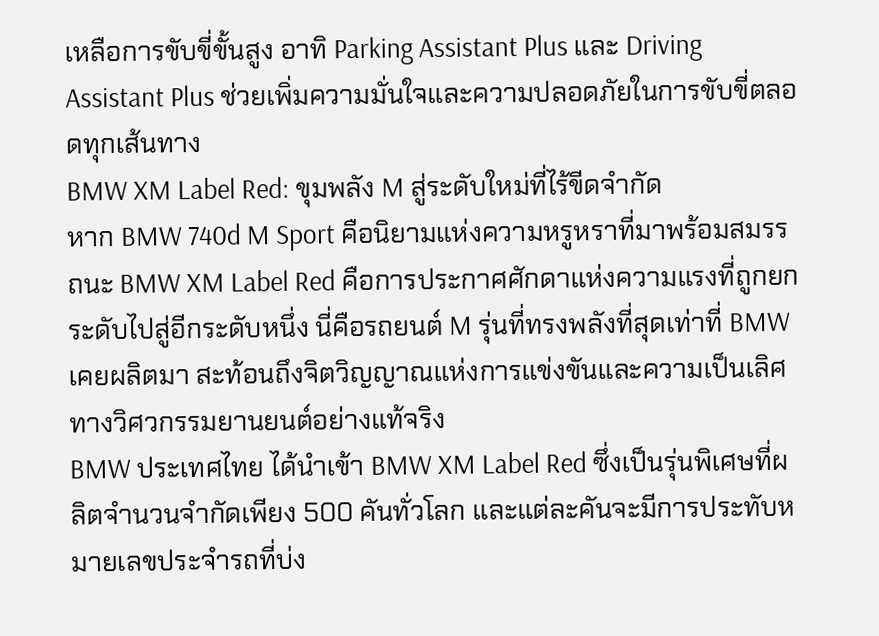เหลือการขับขี่ขั้นสูง อาทิ Parking Assistant Plus และ Driving Assistant Plus ช่วยเพิ่มความมั่นใจและความปลอดภัยในการขับขี่ตลอดทุกเส้นทาง
BMW XM Label Red: ขุมพลัง M สู่ระดับใหม่ที่ไร้ขีดจำกัด
หาก BMW 740d M Sport คือนิยามแห่งความหรูหราที่มาพร้อมสมรรถนะ BMW XM Label Red คือการประกาศศักดาแห่งความแรงที่ถูกยกระดับไปสู่อีกระดับหนึ่ง นี่คือรถยนต์ M รุ่นที่ทรงพลังที่สุดเท่าที่ BMW เคยผลิตมา สะท้อนถึงจิตวิญญาณแห่งการแข่งขันและความเป็นเลิศทางวิศวกรรมยานยนต์อย่างแท้จริง
BMW ประเทศไทย ได้นำเข้า BMW XM Label Red ซึ่งเป็นรุ่นพิเศษที่ผลิตจำนวนจำกัดเพียง 500 คันทั่วโลก และแต่ละคันจะมีการประทับหมายเลขประจำรถที่บ่ง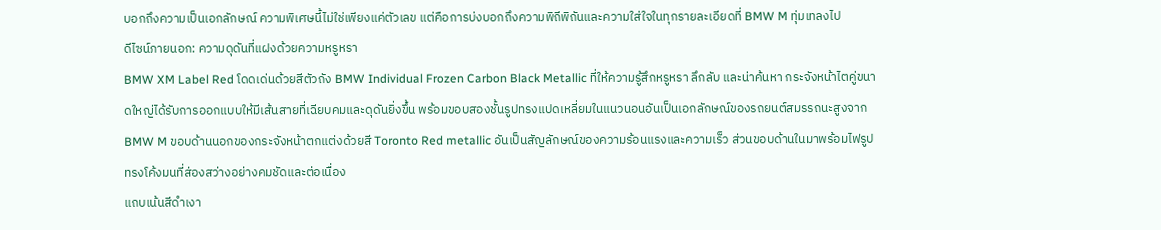บอกถึงความเป็นเอกลักษณ์ ความพิเศษนี้ไม่ใช่เพียงแค่ตัวเลข แต่คือการบ่งบอกถึงความพิถีพิถันและความใส่ใจในทุกรายละเอียดที่ BMW M ทุ่มเทลงไป
ดีไซน์ภายนอก: ความดุดันที่แฝงด้วยความหรูหรา
BMW XM Label Red โดดเด่นด้วยสีตัวถัง BMW Individual Frozen Carbon Black Metallic ที่ให้ความรู้สึกหรูหรา ลึกลับ และน่าค้นหา กระจังหน้าไตคู่ขนาดใหญ่ได้รับการออกแบบให้มีเส้นสายที่เฉียบคมและดุดันยิ่งขึ้น พร้อมขอบสองชั้นรูปทรงแปดเหลี่ยมในแนวนอนอันเป็นเอกลักษณ์ของรถยนต์สมรรถนะสูงจาก BMW M ขอบด้านนอกของกระจังหน้าตกแต่งด้วยสี Toronto Red metallic อันเป็นสัญลักษณ์ของความร้อนแรงและความเร็ว ส่วนขอบด้านในมาพร้อมไฟรูปทรงโค้งมนที่ส่องสว่างอย่างคมชัดและต่อเนื่อง
แถบเน้นสีดำเงา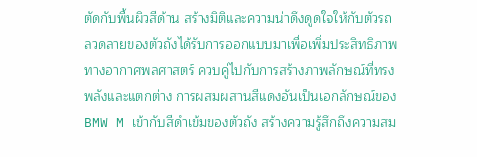ตัดกับพื้นผิวสีด้าน สร้างมิติและความน่าดึงดูดใจให้กับตัวรถ ลวดลายของตัวถังได้รับการออกแบบมาเพื่อเพิ่มประสิทธิภาพทางอากาศพลศาสตร์ ควบคู่ไปกับการสร้างภาพลักษณ์ที่ทรงพลังและแตกต่าง การผสมผสานสีแดงอันเป็นเอกลักษณ์ของ BMW M เข้ากับสีดำเข้มของตัวถัง สร้างความรู้สึกถึงความสม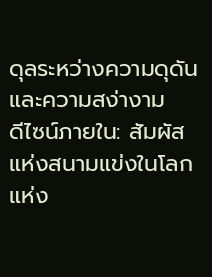ดุลระหว่างความดุดันและความสง่างาม
ดีไซน์ภายใน: สัมผัสแห่งสนามแข่งในโลกแห่ง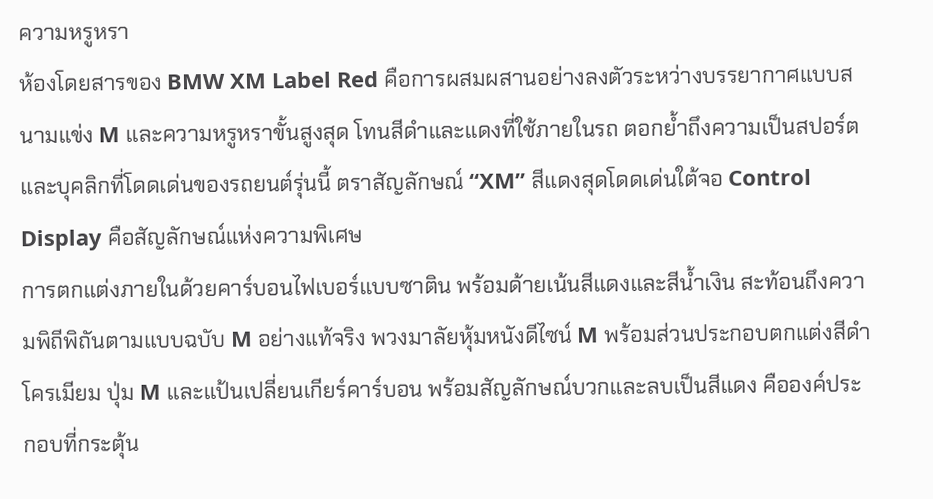ความหรูหรา
ห้องโดยสารของ BMW XM Label Red คือการผสมผสานอย่างลงตัวระหว่างบรรยากาศแบบสนามแข่ง M และความหรูหราขั้นสูงสุด โทนสีดำและแดงที่ใช้ภายในรถ ตอกย้ำถึงความเป็นสปอร์ตและบุคลิกที่โดดเด่นของรถยนต์รุ่นนี้ ตราสัญลักษณ์ “XM” สีแดงสุดโดดเด่นใต้จอ Control Display คือสัญลักษณ์แห่งความพิเศษ
การตกแต่งภายในด้วยคาร์บอนไฟเบอร์แบบซาติน พร้อมด้ายเน้นสีแดงและสีน้ำเงิน สะท้อนถึงความพิถีพิถันตามแบบฉบับ M อย่างแท้จริง พวงมาลัยหุ้มหนังดีไซน์ M พร้อมส่วนประกอบตกแต่งสีดำโครเมียม ปุ่ม M และแป้นเปลี่ยนเกียร์คาร์บอน พร้อมสัญลักษณ์บวกและลบเป็นสีแดง คือองค์ประกอบที่กระตุ้น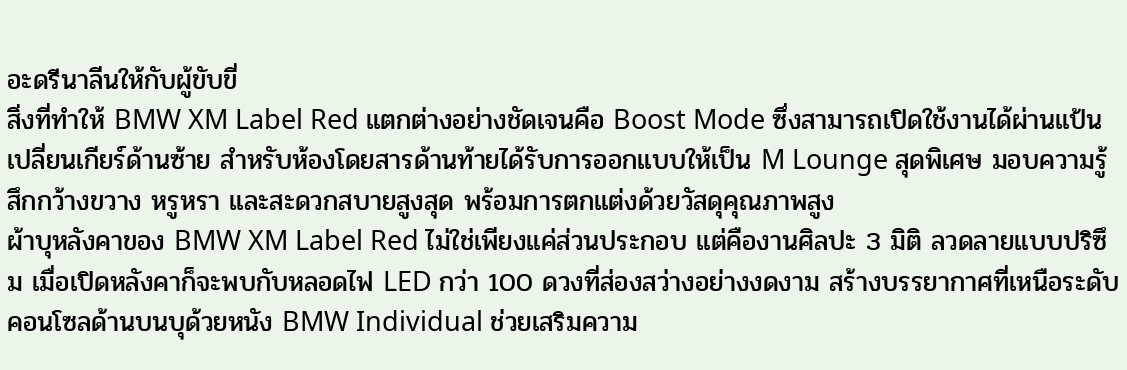อะดรีนาลีนให้กับผู้ขับขี่
สิ่งที่ทำให้ BMW XM Label Red แตกต่างอย่างชัดเจนคือ Boost Mode ซึ่งสามารถเปิดใช้งานได้ผ่านแป้นเปลี่ยนเกียร์ด้านซ้าย สำหรับห้องโดยสารด้านท้ายได้รับการออกแบบให้เป็น M Lounge สุดพิเศษ มอบความรู้สึกกว้างขวาง หรูหรา และสะดวกสบายสูงสุด พร้อมการตกแต่งด้วยวัสดุคุณภาพสูง
ผ้าบุหลังคาของ BMW XM Label Red ไม่ใช่เพียงแค่ส่วนประกอบ แต่คืองานศิลปะ 3 มิติ ลวดลายแบบปริซึม เมื่อเปิดหลังคาก็จะพบกับหลอดไฟ LED กว่า 100 ดวงที่ส่องสว่างอย่างงดงาม สร้างบรรยากาศที่เหนือระดับ คอนโซลด้านบนบุด้วยหนัง BMW Individual ช่วยเสริมความ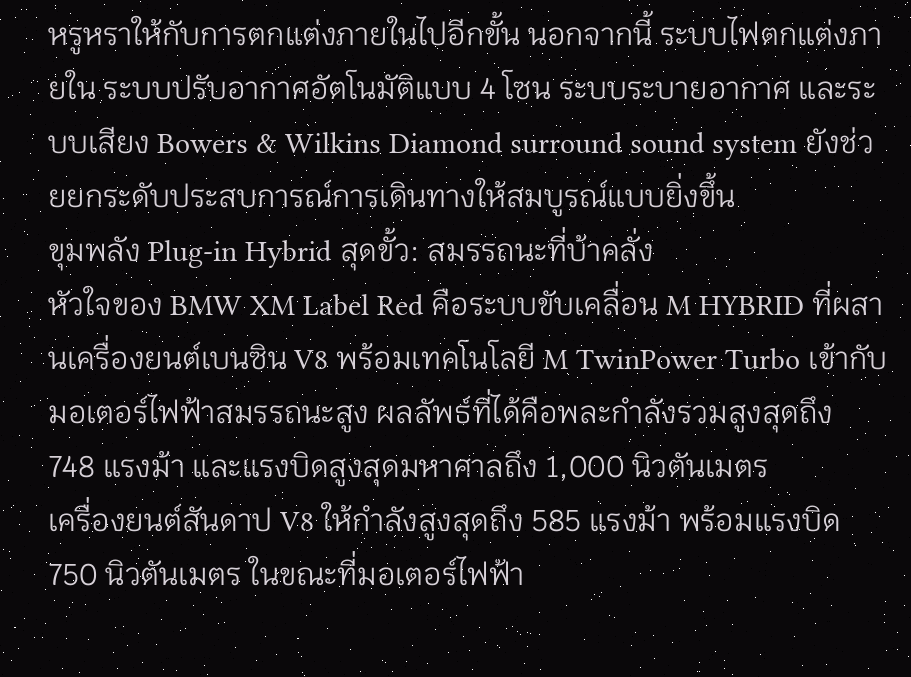หรูหราให้กับการตกแต่งภายในไปอีกขั้น นอกจากนี้ ระบบไฟตกแต่งภายใน ระบบปรับอากาศอัตโนมัติแบบ 4 โซน ระบบระบายอากาศ และระบบเสียง Bowers & Wilkins Diamond surround sound system ยังช่วยยกระดับประสบการณ์การเดินทางให้สมบูรณ์แบบยิ่งขึ้น
ขุมพลัง Plug-in Hybrid สุดขั้ว: สมรรถนะที่บ้าคลั่ง
หัวใจของ BMW XM Label Red คือระบบขับเคลื่อน M HYBRID ที่ผสานเครื่องยนต์เบนซิน V8 พร้อมเทคโนโลยี M TwinPower Turbo เข้ากับมอเตอร์ไฟฟ้าสมรรถนะสูง ผลลัพธ์ที่ได้คือพละกำลังรวมสูงสุดถึง 748 แรงม้า และแรงบิดสูงสุดมหาศาลถึง 1,000 นิวตันเมตร
เครื่องยนต์สันดาป V8 ให้กำลังสูงสุดถึง 585 แรงม้า พร้อมแรงบิด 750 นิวตันเมตร ในขณะที่มอเตอร์ไฟฟ้า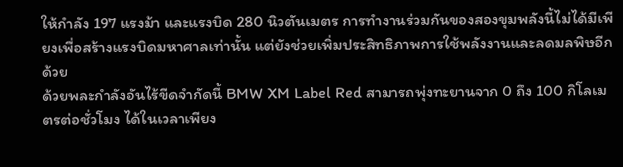ให้กำลัง 197 แรงม้า และแรงบิด 280 นิวตันเมตร การทำงานร่วมกันของสองขุมพลังนี้ไม่ได้มีเพียงเพื่อสร้างแรงบิดมหาศาลเท่านั้น แต่ยังช่วยเพิ่มประสิทธิภาพการใช้พลังงานและลดมลพิษอีกด้วย
ด้วยพละกำลังอันไร้ขีดจำกัดนี้ BMW XM Label Red สามารถพุ่งทะยานจาก 0 ถึง 100 กิโลเมตรต่อชั่วโมง ได้ในเวลาเพียง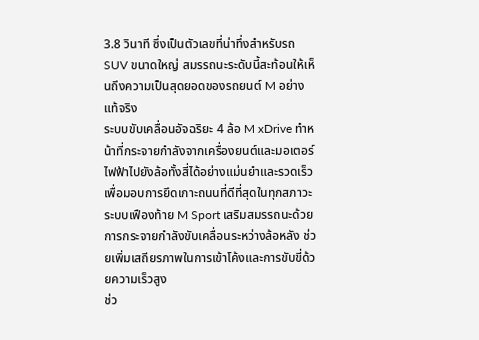3.8 วินาที ซึ่งเป็นตัวเลขที่น่าทึ่งสำหรับรถ SUV ขนาดใหญ่ สมรรถนะระดับนี้สะท้อนให้เห็นถึงความเป็นสุดยอดของรถยนต์ M อย่างแท้จริง
ระบบขับเคลื่อนอัจฉริยะ 4 ล้อ M xDrive ทำหน้าที่กระจายกำลังจากเครื่องยนต์และมอเตอร์ไฟฟ้าไปยังล้อทั้งสี่ได้อย่างแม่นยำและรวดเร็ว เพื่อมอบการยึดเกาะถนนที่ดีที่สุดในทุกสภาวะ ระบบเฟืองท้าย M Sport เสริมสมรรถนะด้วยการกระจายกำลังขับเคลื่อนระหว่างล้อหลัง ช่วยเพิ่มเสถียรภาพในการเข้าโค้งและการขับขี่ด้วยความเร็วสูง
ช่ว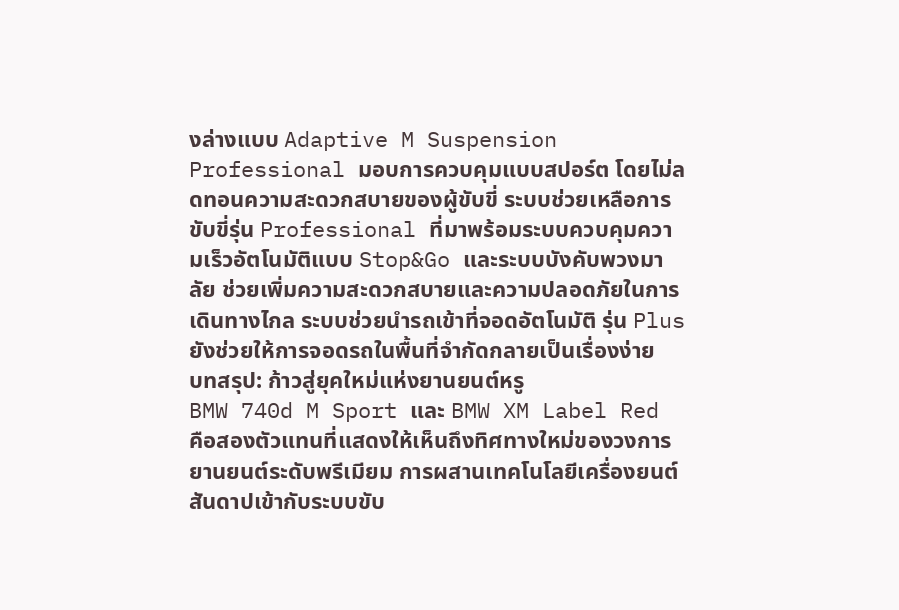งล่างแบบ Adaptive M Suspension Professional มอบการควบคุมแบบสปอร์ต โดยไม่ลดทอนความสะดวกสบายของผู้ขับขี่ ระบบช่วยเหลือการขับขี่รุ่น Professional ที่มาพร้อมระบบควบคุมความเร็วอัตโนมัติแบบ Stop&Go และระบบบังคับพวงมาลัย ช่วยเพิ่มความสะดวกสบายและความปลอดภัยในการเดินทางไกล ระบบช่วยนำรถเข้าที่จอดอัตโนมัติ รุ่น Plus ยังช่วยให้การจอดรถในพื้นที่จำกัดกลายเป็นเรื่องง่าย
บทสรุป: ก้าวสู่ยุคใหม่แห่งยานยนต์หรู
BMW 740d M Sport และ BMW XM Label Red คือสองตัวแทนที่แสดงให้เห็นถึงทิศทางใหม่ของวงการยานยนต์ระดับพรีเมียม การผสานเทคโนโลยีเครื่องยนต์สันดาปเข้ากับระบบขับ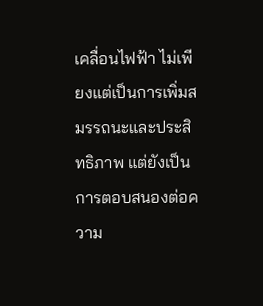เคลื่อนไฟฟ้า ไม่เพียงแต่เป็นการเพิ่มสมรรถนะและประสิทธิภาพ แต่ยังเป็นการตอบสนองต่อความ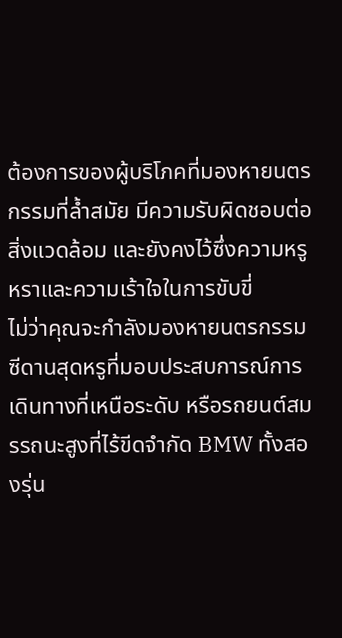ต้องการของผู้บริโภคที่มองหายนตรกรรมที่ล้ำสมัย มีความรับผิดชอบต่อสิ่งแวดล้อม และยังคงไว้ซึ่งความหรูหราและความเร้าใจในการขับขี่
ไม่ว่าคุณจะกำลังมองหายนตรกรรมซีดานสุดหรูที่มอบประสบการณ์การเดินทางที่เหนือระดับ หรือรถยนต์สมรรถนะสูงที่ไร้ขีดจำกัด BMW ทั้งสองรุ่น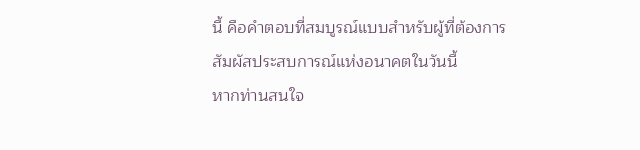นี้ คือคำตอบที่สมบูรณ์แบบสำหรับผู้ที่ต้องการสัมผัสประสบการณ์แห่งอนาคตในวันนี้
หากท่านสนใจ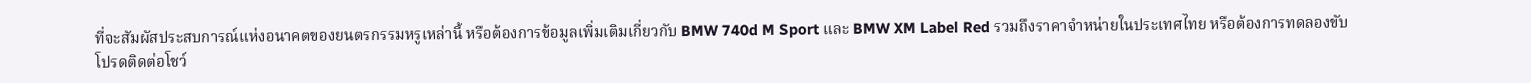ที่จะสัมผัสประสบการณ์แห่งอนาคตของยนตรกรรมหรูเหล่านี้ หรือต้องการข้อมูลเพิ่มเติมเกี่ยวกับ BMW 740d M Sport และ BMW XM Label Red รวมถึงราคาจำหน่ายในประเทศไทย หรือต้องการทดลองขับ โปรดติดต่อโชว์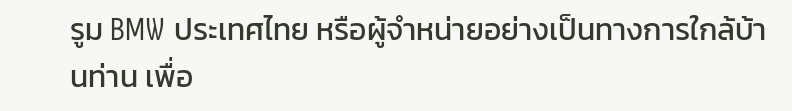รูม BMW ประเทศไทย หรือผู้จำหน่ายอย่างเป็นทางการใกล้บ้านท่าน เพื่อ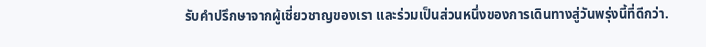รับคำปรึกษาจากผู้เชี่ยวชาญของเรา และร่วมเป็นส่วนหนึ่งของการเดินทางสู่วันพรุ่งนี้ที่ดีกว่า.